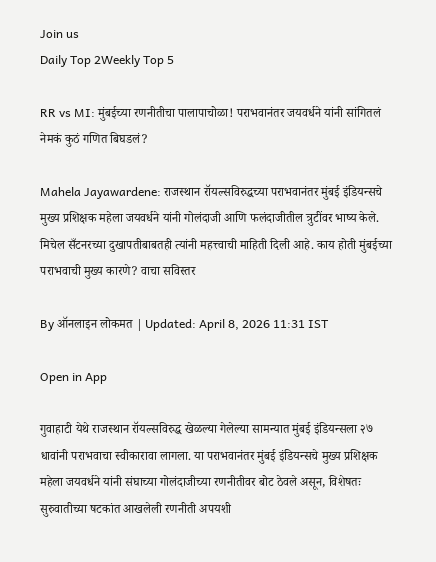Join us
Daily Top 2Weekly Top 5

RR vs MI: मुंबईच्या रणनीतीचा पालापाचोळा! पराभवानंतर जयवर्धने यांनी सांगितलं नेमकं कुठं गणित बिघडलं?

Mahela Jayawardene: राजस्थान रॉयल्सविरुद्धच्या पराभवानंतर मुंबई इंडियन्सचे मुख्य प्रशिक्षक महेला जयवर्धने यांनी गोलंदाजी आणि फलंदाजीतील त्रुटींवर भाष्य केले. मिचेल सँटनरच्या दुखापतीबाबतही त्यांनी महत्त्वाची माहिती दिली आहे. काय होती मुंबईच्या पराभवाची मुख्य कारणे? वाचा सविस्तर

By ऑनलाइन लोकमत | Updated: April 8, 2026 11:31 IST

Open in App

गुवाहाटी येथे राजस्थान रॉयल्सविरुद्ध खेळल्या गेलेल्या सामन्यात मुंबई इंडियन्सला २७ धावांनी पराभवाचा स्वीकारावा लागला. या पराभवानंतर मुंबई इंडियन्सचे मुख्य प्रशिक्षक महेला जयवर्धने यांनी संघाच्या गोलंदाजीच्या रणनीतीवर बोट ठेवले असून, विशेषतः सुरुवातीच्या षटकांत आखलेली रणनीती अपयशी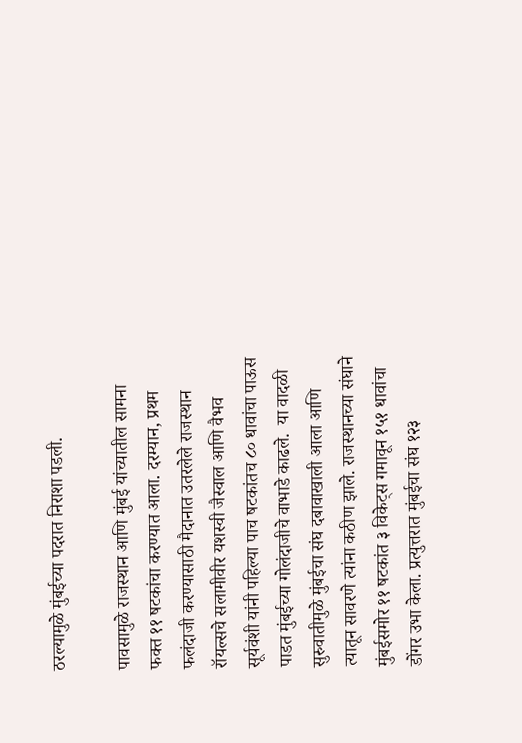ठरल्यामुळे मुंबईच्या पदरात निराशा पडली.

पावसामुळे राजस्थान आणि मुंबई यांच्यातील सामना फक्त ११ षटकांचा करण्यात आला. दरम्यान, प्रथम फलंदाजी करण्यासाठी मैदानात उतरलेले राजस्थान रॉयल्सचे सलामीवीर यशस्वी जैस्वाल आणि वैभव सूर्यवंशी यांनी पहिल्या पाच षटकांतच ८० धावांचा पाऊस पाडत मुंबईच्या गोलंदाजीचे वाभाडे काढले.  या वादळी सुरुवातीमुळे मुंबईचा संघ दबावाखाली आला आणि त्यातून सावरणे त्यांना कठीण झाले. राजस्थानच्या संघाने मुंबईसमोर ११ षटकांत ३ विकेट्स गमावून १५१ धावांचा डोंगर उभा केला. प्रत्युत्तरात मुंबईचा संघ १२३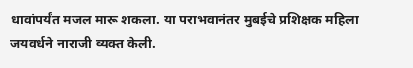धावांपर्यंत मजल मारू शकला. या पराभवानंतर मुबईचे प्रशिक्षक महिला जयवर्धने नाराजी व्यक्त केली.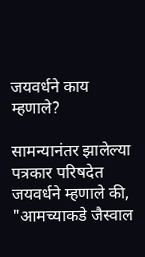जयवर्धने काय म्हणाले?

सामन्यानंतर झालेल्या पत्रकार परिषदेत जयवर्धने म्हणाले की, "आमच्याकडे जैस्वाल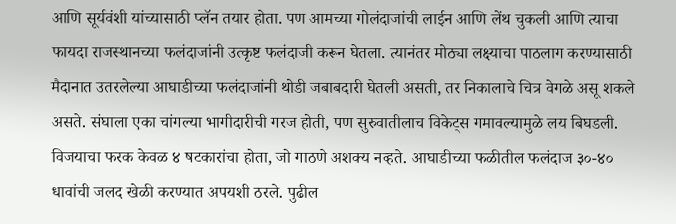आणि सूर्यवंशी यांच्यासाठी प्लॅन तयार होता. पण आमच्या गोलंदाजांची लाईन आणि लेंथ चुकली आणि त्याचा फायदा राजस्थानच्या फलंदाजांनी उत्कृष्ट फलंदाजी करून घेतला. त्यानंतर मोठ्या लक्ष्याचा पाठलाग करण्यासाठी मैदानात उतरलेल्या आघाडीच्या फलंदाजांनी थोडी जबाबदारी घेतली असती, तर निकालाचे चित्र वेगळे असू शकले असते. संघाला एका चांगल्या भागीदारीची गरज होती, पण सुरुवातीलाच विकेट्स गमावल्यामुळे लय बिघडली. विजयाचा फरक केवळ ४ षटकारांचा होता, जो गाठणे अशक्य नव्हते. आघाडीच्या फळीतील फलंदाज ३०-४० धावांची जलद खेळी करण्यात अपयशी ठरले. पुढील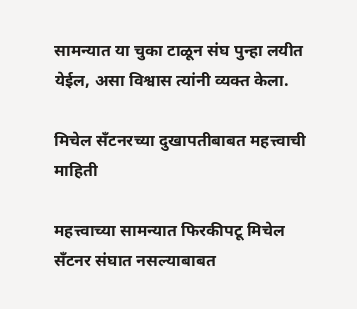सामन्यात या चुका टाळून संघ पुन्हा लयीत येईल, असा विश्वास त्यांनी व्यक्त केला.

मिचेल सँटनरच्या दुखापतीबाबत महत्त्वाची माहिती

महत्त्वाच्या सामन्यात फिरकीपटू मिचेल सँटनर संघात नसल्याबाबत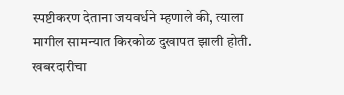स्पष्टीकरण देताना जयवर्धने म्हणाले की, त्याला मागील सामन्यात किरकोळ दुखापत झाली होती. खबरदारीचा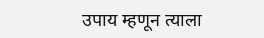उपाय म्हणून त्याला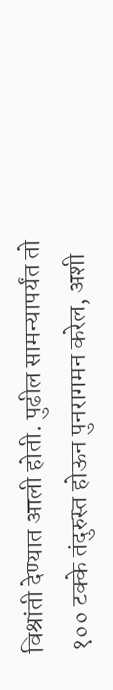विश्रांती देण्यात आली होती. पुढील सामन्यापर्यंत तो १०० टक्के तंदुरुस्त होऊन पुनरागमन करेल, अशी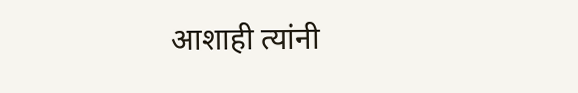आशाही त्यांनी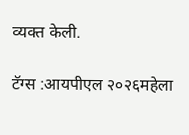व्यक्त केली.

टॅग्स :आयपीएल २०२६महेला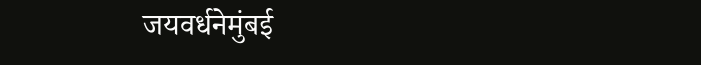जयवर्धनेमुंबई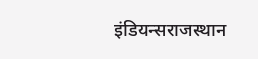इंडियन्सराजस्थान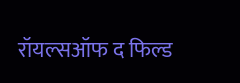रॉयल्सऑफ द फिल्ड